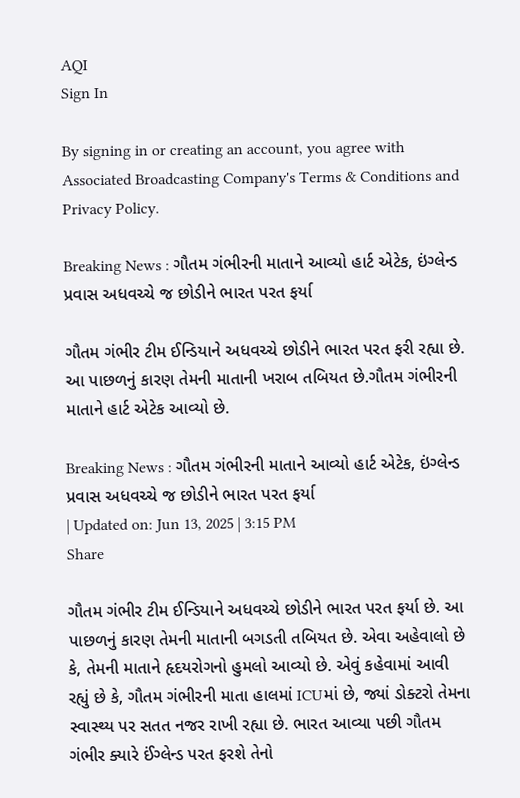AQI
Sign In

By signing in or creating an account, you agree with Associated Broadcasting Company's Terms & Conditions and Privacy Policy.

Breaking News : ગૌતમ ગંભીરની માતાને આવ્યો હાર્ટ એટેક, ઇંગ્લેન્ડ પ્રવાસ અધવચ્ચે જ છોડીને ભારત પરત ફર્યા

ગૌતમ ગંભીર ટીમ ઈન્ડિયાને અધવચ્ચે છોડીને ભારત પરત ફરી રહ્યા છે. આ પાછળનું કારણ તેમની માતાની ખરાબ તબિયત છે.ગૌતમ ગંભીરની માતાને હાર્ટ એટેક આવ્યો છે.

Breaking News : ગૌતમ ગંભીરની માતાને આવ્યો હાર્ટ એટેક, ઇંગ્લેન્ડ પ્રવાસ અધવચ્ચે જ છોડીને ભારત પરત ફર્યા
| Updated on: Jun 13, 2025 | 3:15 PM
Share

ગૌતમ ગંભીર ટીમ ઈન્ડિયાને અધવચ્ચે છોડીને ભારત પરત ફર્યા છે. આ પાછળનું કારણ તેમની માતાની બગડતી તબિયત છે. એવા અહેવાલો છે કે, તેમની માતાને હૃદયરોગનો હુમલો આવ્યો છે. એવું કહેવામાં આવી રહ્યું છે કે, ગૌતમ ગંભીરની માતા હાલમાં ICUમાં છે, જ્યાં ડોક્ટરો તેમના સ્વાસ્થ્ય પર સતત નજર રાખી રહ્યા છે. ભારત આવ્યા પછી ગૌતમ ગંભીર ક્યારે ઈંગ્લેન્ડ પરત ફરશે તેનો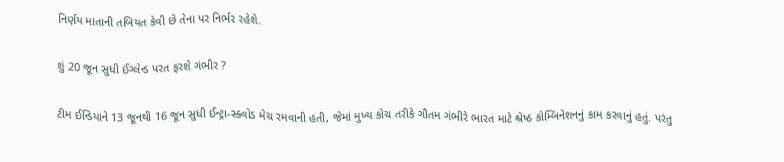નિર્ણય માતાની તબિયત કેવી છે તેના પર નિર્ભર રહેશે.

શું 20 જૂન સુધી ઈંગ્લેન્ડ પરત ફરશે ગંભીર ?

ટીમ ઈન્ડિયાને 13 જૂનથી 16 જૂન સુધી ઈન્ટ્રા-સ્ક્વોડ મેચ રમવાની હતી, જેમાં મુખ્ય કોચ તરીકે ગૌતમ ગંભીરે ભારત માટે શ્રેષ્ઠ કોમ્બિનેશનનું કામ કરવાનું હતું. પરંતુ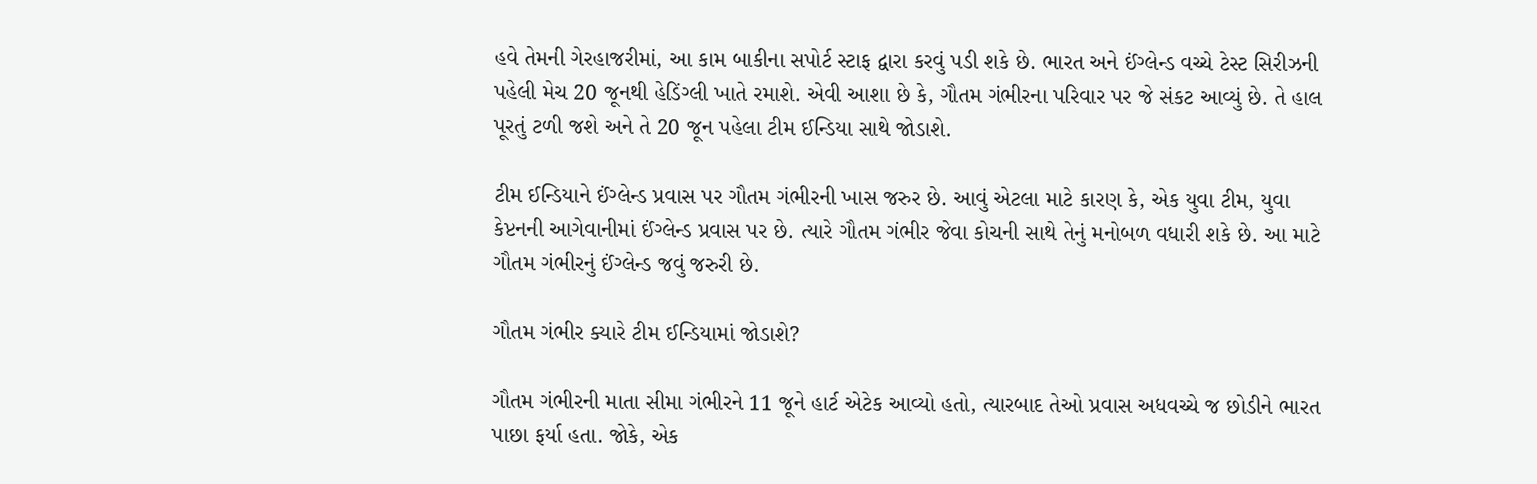હવે તેમની ગેરહાજરીમાં, આ કામ બાકીના સપોર્ટ સ્ટાફ દ્વારા કરવું પડી શકે છે. ભારત અને ઈંગ્લેન્ડ વચ્ચે ટેસ્ટ સિરીઝની પહેલી મેચ 20 જૂનથી હેડિંગ્લી ખાતે રમાશે. એવી આશા છે કે, ગૌતમ ગંભીરના પરિવાર પર જે સંકટ આવ્યું છે. તે હાલ પૂરતું ટળી જશે અને તે 20 જૂન પહેલા ટીમ ઈન્ડિયા સાથે જોડાશે.

ટીમ ઈન્ડિયાને ઈંગ્લેન્ડ પ્રવાસ પર ગૌતમ ગંભીરની ખાસ જરુર છે. આવું એટલા માટે કારણ કે, એક યુવા ટીમ, યુવા કેપ્ટનની આગેવાનીમાં ઈંગ્લેન્ડ પ્રવાસ પર છે. ત્યારે ગૌતમ ગંભીર જેવા કોચની સાથે તેનું મનોબળ વધારી શકે છે. આ માટે ગૌતમ ગંભીરનું ઈંગ્લેન્ડ જવું જરુરી છે.

ગૌતમ ગંભીર ક્યારે ટીમ ઈન્ડિયામાં જોડાશે?

ગૌતમ ગંભીરની માતા સીમા ગંભીરને 11 જૂને હાર્ટ એટેક આવ્યો હતો, ત્યારબાદ તેઓ પ્રવાસ અધવચ્ચે જ છોડીને ભારત પાછા ફર્યા હતા. જોકે, એક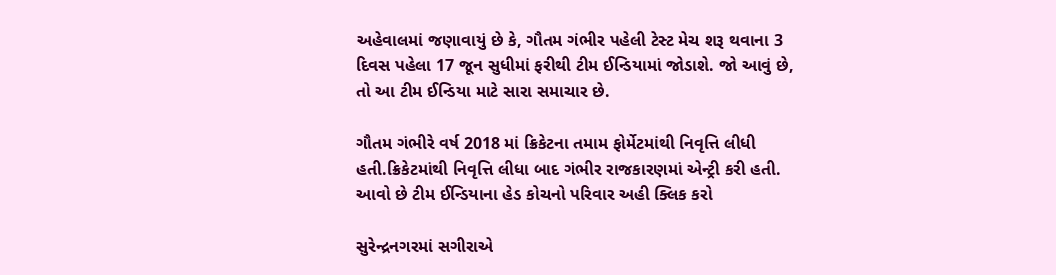અહેવાલમાં જણાવાયું છે કે, ગૌતમ ગંભીર પહેલી ટેસ્ટ મેચ શરૂ થવાના 3 દિવસ પહેલા 17 જૂન સુધીમાં ફરીથી ટીમ ઈન્ડિયામાં જોડાશે. જો આવું છે, તો આ ટીમ ઈન્ડિયા માટે સારા સમાચાર છે.

ગૌતમ ગંભીરે વર્ષ 2018 માં ક્રિકેટના તમામ ફોર્મેટમાંથી નિવૃત્તિ લીધી હતી.ક્રિકેટમાંથી નિવૃત્તિ લીધા બાદ ગંભીર રાજકારણમાં એન્ટ્રી કરી હતી. આવો છે ટીમ ઈન્ડિયાના હેડ કોચનો પરિવાર અહી ક્લિક કરો

સુરેન્દ્રનગરમાં સગીરાએ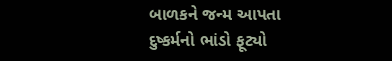બાળકને જન્મ આપતા દુષ્કર્મનો ભાંડો ફૂટ્યો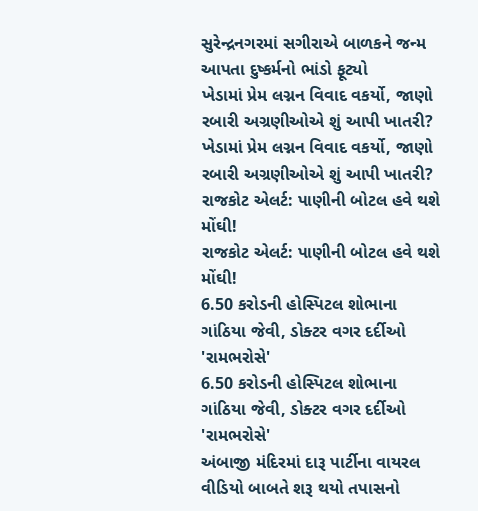સુરેન્દ્રનગરમાં સગીરાએ બાળકને જન્મ આપતા દુષ્કર્મનો ભાંડો ફૂટ્યો
ખેડામાં પ્રેમ લગ્નન વિવાદ વકર્યો, જાણો રબારી અગ્રણીઓએ શું આપી ખાતરી?
ખેડામાં પ્રેમ લગ્નન વિવાદ વકર્યો, જાણો રબારી અગ્રણીઓએ શું આપી ખાતરી?
રાજકોટ એલર્ટ: પાણીની બોટલ હવે થશે મોંઘી!
રાજકોટ એલર્ટ: પાણીની બોટલ હવે થશે મોંઘી!
6.50 કરોડની હોસ્પિટલ શોભાના ગાંઠિયા જેવી, ડોક્ટર વગર દર્દીઓ 'રામભરોસે'
6.50 કરોડની હોસ્પિટલ શોભાના ગાંઠિયા જેવી, ડોક્ટર વગર દર્દીઓ 'રામભરોસે'
અંબાજી મંદિરમાં દારૂ પાર્ટીના વાયરલ વીડિયો બાબતે શરૂ થયો તપાસનો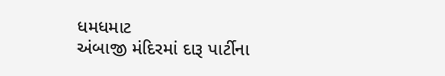ધમધમાટ
અંબાજી મંદિરમાં દારૂ પાર્ટીના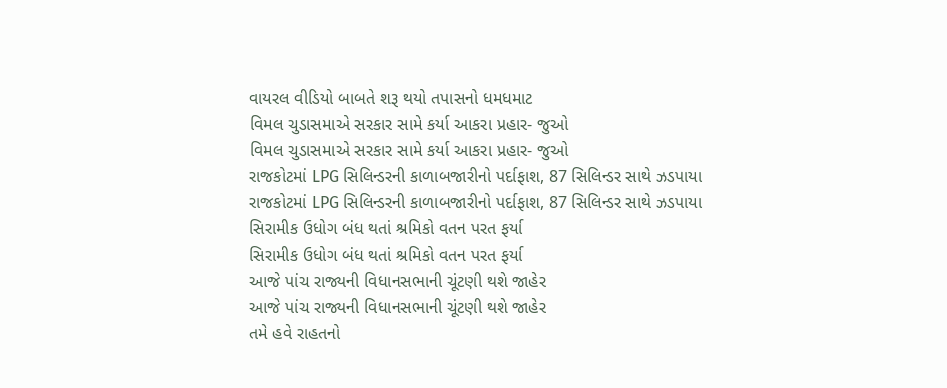વાયરલ વીડિયો બાબતે શરૂ થયો તપાસનો ધમધમાટ
વિમલ ચુડાસમાએ સરકાર સામે કર્યા આકરા પ્રહાર- જુઓ
વિમલ ચુડાસમાએ સરકાર સામે કર્યા આકરા પ્રહાર- જુઓ
રાજકોટમાં LPG સિલિન્ડરની કાળાબજારીનો પર્દાફાશ, 87 સિલિન્ડર સાથે ઝડપાયા
રાજકોટમાં LPG સિલિન્ડરની કાળાબજારીનો પર્દાફાશ, 87 સિલિન્ડર સાથે ઝડપાયા
સિરામીક ઉધોગ બંધ થતાં શ્રમિકો વતન પરત ફર્યા
સિરામીક ઉધોગ બંધ થતાં શ્રમિકો વતન પરત ફર્યા
આજે પાંચ રાજ્યની વિધાનસભાની ચૂંટણી થશે જાહેર
આજે પાંચ રાજ્યની વિધાનસભાની ચૂંટણી થશે જાહેર
તમે હવે રાહતનો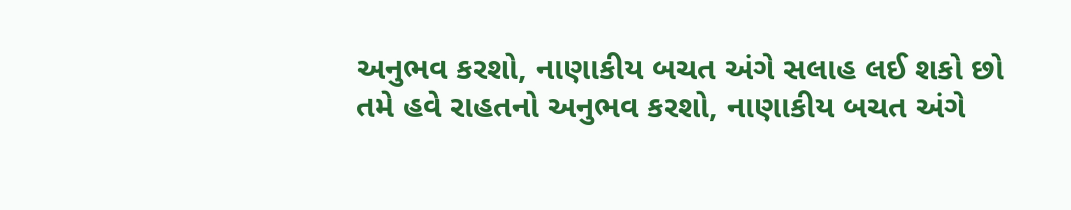અનુભવ કરશો, નાણાકીય બચત અંગે સલાહ લઈ શકો છો
તમે હવે રાહતનો અનુભવ કરશો, નાણાકીય બચત અંગે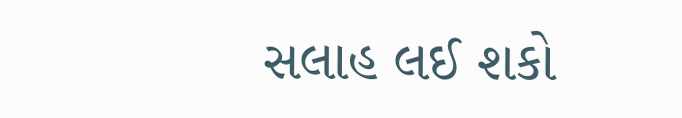સલાહ લઈ શકો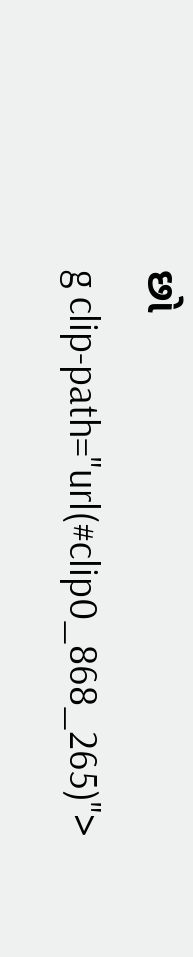છો
g clip-path="url(#clip0_868_265)">